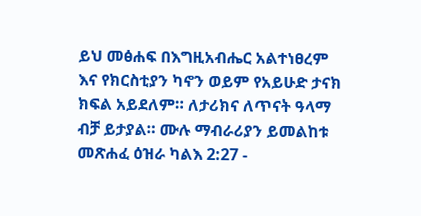ይህ መፅሐፍ በእግዚአብሔር አልተነፀረም እና የክርስቲያን ካኖን ወይም የአይሁድ ታናክ ክፍል አይደለም። ለታሪክና ለጥናት ዓላማ ብቻ ይታያል። ሙሉ ማብራሪያን ይመልከቱ መጽሐፈ ዕዝራ ካልእ 2:27 -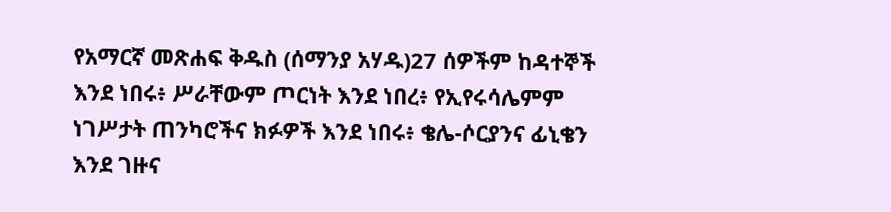የአማርኛ መጽሐፍ ቅዱስ (ሰማንያ አሃዱ)27 ሰዎችም ከዳተኞች እንደ ነበሩ፥ ሥራቸውም ጦርነት እንደ ነበረ፥ የኢየሩሳሌምም ነገሥታት ጠንካሮችና ክፉዎች እንደ ነበሩ፥ ቄሌ-ሶርያንና ፊኒቄን እንደ ገዙና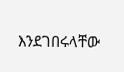እንደገበሩላቸው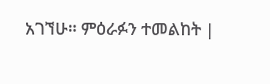አገኘሁ። ምዕራፉን ተመልከት |